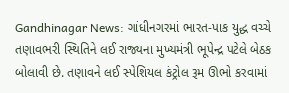Gandhinagar News: ગાંધીનગરમાં ભારત-પાક યુદ્ધ વચ્ચે તણાવભરી સ્થિતિને લઈ રાજ્યના મુખ્યમંત્રી ભૂપેન્દ્ર પટેલે બેઠક બોલાવી છે. તણાવને લઈ સ્પેશિયલ કંટ્રોલ રૂમ ઊભો કરવામાં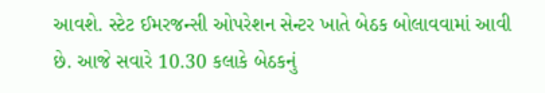આવશે. સ્ટેટ ઈમરજન્સી ઓપરેશન સેન્ટર ખાતે બેઠક બોલાવવામાં આવી છે. આજે સવારે 10.30 કલાકે બેઠકનું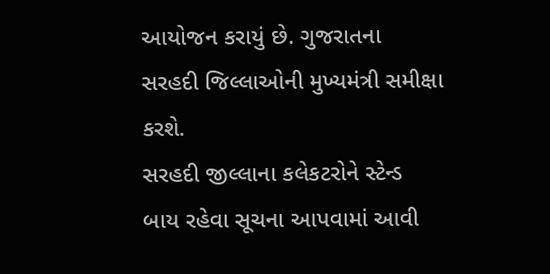આયોજન કરાયું છે. ગુજરાતના સરહદી જિલ્લાઓની મુખ્યમંત્રી સમીક્ષા કરશે.
સરહદી જીલ્લાના કલેકટરોને સ્ટેન્ડ બાય રહેવા સૂચના આપવામાં આવી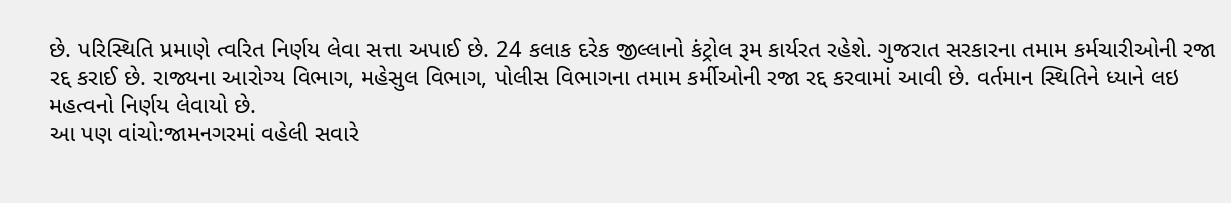છે. પરિસ્થિતિ પ્રમાણે ત્વરિત નિર્ણય લેવા સત્તા અપાઈ છે. 24 કલાક દરેક જીલ્લાનો કંટ્રોલ રૂમ કાર્યરત રહેશે. ગુજરાત સરકારના તમામ કર્મચારીઓની રજા રદ્દ કરાઈ છે. રાજ્યના આરોગ્ય વિભાગ, મહેસુલ વિભાગ, પોલીસ વિભાગના તમામ કર્મીઓની રજા રદ્દ કરવામાં આવી છે. વર્તમાન સ્થિતિને ધ્યાને લઇ મહત્વનો નિર્ણય લેવાયો છે.
આ પણ વાંચો:જામનગરમાં વહેલી સવારે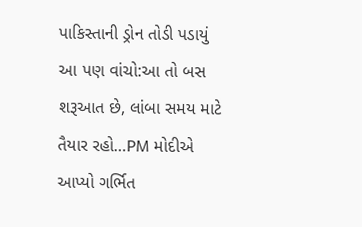પાકિસ્તાની ડ્રોન તોડી પડાયું
આ પણ વાંચો:આ તો બસ શરૂઆત છે, લાંબા સમય માટે તૈયાર રહો…PM મોદીએ આપ્યો ગર્ભિત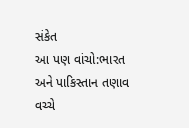સંકેત
આ પણ વાંચો:ભારત અને પાકિસ્તાન તણાવ વચ્ચે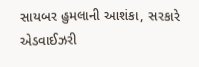સાયબર હુમલાની આશંકા, સરકારે એડવાઈઝરી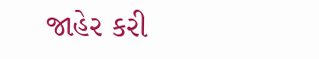જાહેર કરી